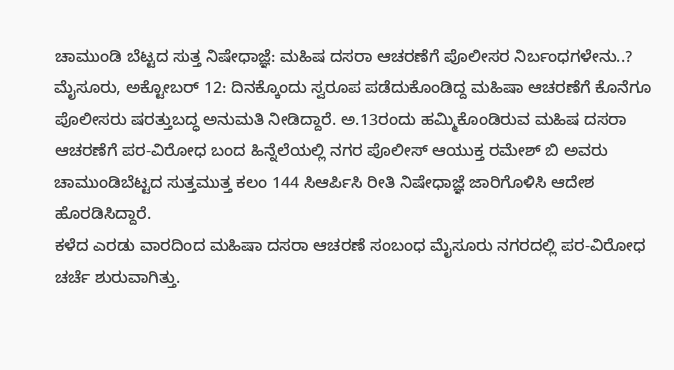ಚಾಮುಂಡಿ ಬೆಟ್ಟದ ಸುತ್ತ ನಿಷೇಧಾಜ್ಞೆ: ಮಹಿಷ ದಸರಾ ಆಚರಣೆಗೆ ಪೊಲೀಸರ ನಿರ್ಬಂಧಗಳೇನು..?
ಮೈಸೂರು, ಅಕ್ಟೋಬರ್ 12: ದಿನಕ್ಕೊಂದು ಸ್ವರೂಪ ಪಡೆದುಕೊಂಡಿದ್ದ ಮಹಿಷಾ ಆಚರಣೆಗೆ ಕೊನೆಗೂ ಪೊಲೀಸರು ಷರತ್ತುಬದ್ಧ ಅನುಮತಿ ನೀಡಿದ್ದಾರೆ. ಅ.13ರಂದು ಹಮ್ಮಿಕೊಂಡಿರುವ ಮಹಿಷ ದಸರಾ ಆಚರಣೆಗೆ ಪರ-ವಿರೋಧ ಬಂದ ಹಿನ್ನೆಲೆಯಲ್ಲಿ ನಗರ ಪೊಲೀಸ್ ಆಯುಕ್ತ ರಮೇಶ್ ಬಿ ಅವರು ಚಾಮುಂಡಿಬೆಟ್ಟದ ಸುತ್ತಮುತ್ತ ಕಲಂ 144 ಸಿಆರ್ಪಿಸಿ ರೀತಿ ನಿಷೇಧಾಜ್ಞೆ ಜಾರಿಗೊಳಿಸಿ ಆದೇಶ ಹೊರಡಿಸಿದ್ದಾರೆ.
ಕಳೆದ ಎರಡು ವಾರದಿಂದ ಮಹಿಷಾ ದಸರಾ ಆಚರಣೆ ಸಂಬಂಧ ಮೈಸೂರು ನಗರದಲ್ಲಿ ಪರ-ವಿರೋಧ ಚರ್ಚೆ ಶುರುವಾಗಿತ್ತು.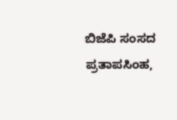ಬಿಜೆಪಿ ಸಂಸದ ಪ್ರತಾಪಸಿಂಹ,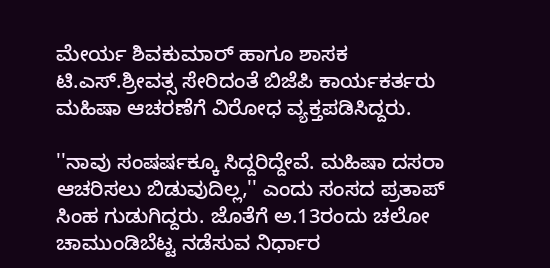ಮೇರ್ಯ ಶಿವಕುಮಾರ್ ಹಾಗೂ ಶಾಸಕ ಟಿ.ಎಸ್.ಶ್ರೀವತ್ಸ ಸೇರಿದಂತೆ ಬಿಜೆಪಿ ಕಾರ್ಯಕರ್ತರು ಮಹಿಷಾ ಆಚರಣೆಗೆ ವಿರೋಧ ವ್ಯಕ್ತಪಡಿಸಿದ್ದರು.

''ನಾವು ಸಂಷರ್ಷಕ್ಕೂ ಸಿದ್ದರಿದ್ದೇವೆ. ಮಹಿಷಾ ದಸರಾ ಆಚರಿಸಲು ಬಿಡುವುದಿಲ್ಲ,'' ಎಂದು ಸಂಸದ ಪ್ರತಾಪ್ ಸಿಂಹ ಗುಡುಗಿದ್ದರು. ಜೊತೆಗೆ ಅ.13ರಂದು ಚಲೋ ಚಾಮುಂಡಿಬೆಟ್ಟ ನಡೆಸುವ ನಿರ್ಧಾರ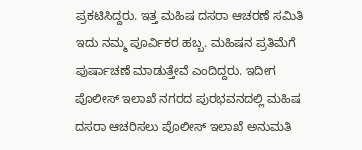ಪ್ರಕಟಿಸಿದ್ದರು. ಇತ್ತ ಮಹಿಷ ದಸರಾ ಆಚರಣೆ ಸಮಿತಿ ಇದು ನಮ್ಮ ಪೂರ್ವಿಕರ ಹಬ್ಬ. ಮಹಿಷನ ಪ್ರತಿಮೆಗೆ ಪುರ್ಷಾಚಣೆ ಮಾಡುತ್ತೇವೆ ಎಂದಿದ್ದರು. ಇದೀಗ ಪೊಲೀಸ್ ಇಲಾಖೆ ನಗರದ ಪುರಭವನದಲ್ಲಿ ಮಹಿಷ ದಸರಾ ಆಚರಿಸಲು ಪೊಲೀಸ್ ಇಲಾಖೆ ಅನುಮತಿ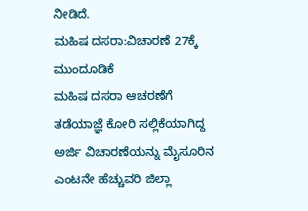ನೀಡಿದೆ.
ಮಹಿಷ ದಸರಾ:ವಿಚಾರಣೆ 27ಕ್ಕೆ ಮುಂದೂಡಿಕೆ
ಮಹಿಷ ದಸರಾ ಆಚರಣೆಗೆ ತಡೆಯಾಜ್ಞೆ ಕೋರಿ ಸಲ್ಲಿಕೆಯಾಗಿದ್ದ ಅರ್ಜಿ ವಿಚಾರಣೆಯನ್ನು ಮೈಸೂರಿನ ಎಂಟನೇ ಹೆಚ್ಚುವರಿ ಜಿಲ್ಲಾ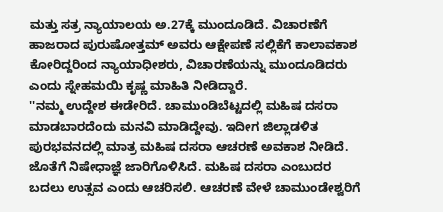ಮತ್ತು ಸತ್ರ ನ್ಯಾಯಾಲಯ ಅ.27ಕ್ಕೆ ಮುಂದೂಡಿದೆ. ವಿಚಾರಣೆಗೆ ಹಾಜರಾದ ಪುರುಷೋತ್ತಮ್ ಅವರು ಆಕ್ಷೇಪಣೆ ಸಲ್ಲಿಕೆಗೆ ಕಾಲಾವಕಾಶ ಕೋರಿದ್ದರಿಂದ ನ್ಯಾಯಾಧೀಶರು, ವಿಚಾರಣೆಯನ್ನು ಮುಂದೂಡಿದರು ಎಂದು ಸ್ನೇಹಮಯಿ ಕೃಷ್ಣ ಮಾಹಿತಿ ನೀಡಿದ್ದಾರೆ.
''ನಮ್ಮ ಉದ್ದೇಶ ಈಡೇರಿದೆ. ಚಾಮುಂಡಿಬೆಟ್ಟದಲ್ಲಿ ಮಹಿಷ ದಸರಾ ಮಾಡಬಾರದೆಂದು ಮನವಿ ಮಾಡಿದ್ದೇವು. ಇದೀಗ ಜಿಲ್ಲಾಡಳಿತ ಪುರಭವನದಲ್ಲಿ ಮಾತ್ರ ಮಹಿಷ ದಸರಾ ಆಚರಣೆ ಅವಕಾಶ ನೀಡಿದೆ. ಜೊತೆಗೆ ನಿಷೇಧಾಜ್ಞೆ ಜಾರಿಗೊಳಿಸಿದೆ. ಮಹಿಷ ದಸರಾ ಎಂಬುದರ ಬದಲು ಉತ್ಸವ ಎಂದು ಆಚರಿಸಲಿ. ಆಚರಣೆ ವೇಳೆ ಚಾಮುಂಡೇಶ್ವರಿಗೆ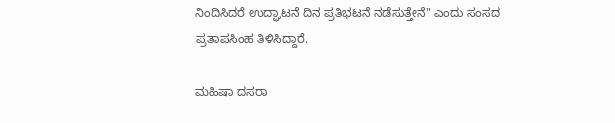ನಿಂದಿಸಿದರೆ ಉದ್ಘಾಟನೆ ದಿನ ಪ್ರತಿಭಟನೆ ನಡೆಸುತ್ತೇನೆ" ಎಂದು ಸಂಸದ ಪ್ರತಾಪಸಿಂಹ ತಿಳಿಸಿದ್ದಾರೆ.

ಮಹಿಷಾ ದಸರಾ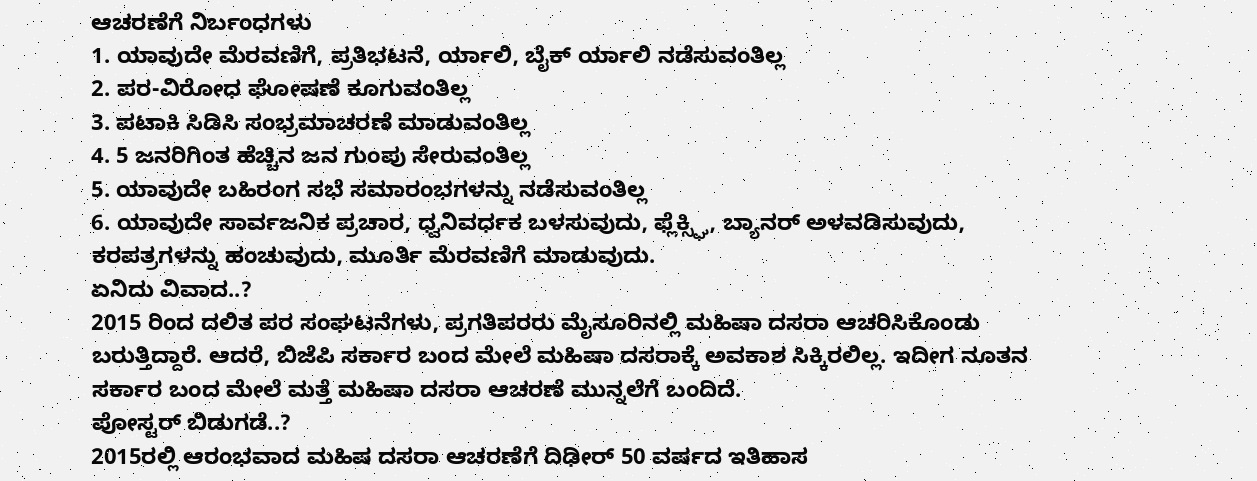ಆಚರಣೆಗೆ ನಿರ್ಬಂಧಗಳು
1. ಯಾವುದೇ ಮೆರವಣಿಗೆ, ಪ್ರತಿಭಟನೆ, ರ್ಯಾಲಿ, ಬೈಕ್ ರ್ಯಾಲಿ ನಡೆಸುವಂತಿಲ್ಲ
2. ಪರ-ವಿರೋಧ ಘೋಷಣೆ ಕೂಗುವಂತಿಲ್ಲ
3. ಪಟಾಕಿ ಸಿಡಿಸಿ ಸಂಭ್ರಮಾಚರಣೆ ಮಾಡುವಂತಿಲ್ಲ
4. 5 ಜನರಿಗಿಂತ ಹೆಚ್ಚಿನ ಜನ ಗುಂಪು ಸೇರುವಂತಿಲ್ಲ
5. ಯಾವುದೇ ಬಹಿರಂಗ ಸಭೆ ಸಮಾರಂಭಗಳನ್ನು ನಡೆಸುವಂತಿಲ್ಲ
6. ಯಾವುದೇ ಸಾರ್ವಜನಿಕ ಪ್ರಚಾರ, ಧ್ವನಿವರ್ಧಕ ಬಳಸುವುದು, ಫ್ಲೆಕ್ಸ್ಘಿ, ಬ್ಯಾನರ್ ಅಳವಡಿಸುವುದು, ಕರಪತ್ರಗಳನ್ನು ಹಂಚುವುದು, ಮೂರ್ತಿ ಮೆರವಣಿಗೆ ಮಾಡುವುದು.
ಏನಿದು ವಿವಾದ..?
2015 ರಿಂದ ದಲಿತ ಪರ ಸಂಘಟನೆಗಳು, ಪ್ರಗತಿಪರರು ಮೈಸೂರಿನಲ್ಲಿ ಮಹಿಷಾ ದಸರಾ ಆಚರಿಸಿಕೊಂಡು ಬರುತ್ತಿದ್ದಾರೆ. ಆದರೆ, ಬಿಜೆಪಿ ಸರ್ಕಾರ ಬಂದ ಮೇಲೆ ಮಹಿಷಾ ದಸರಾಕ್ಕೆ ಅವಕಾಶ ಸಿಕ್ಕಿರಲಿಲ್ಲ. ಇದೀಗ ನೂತನ ಸರ್ಕಾರ ಬಂದ ಮೇಲೆ ಮತ್ತೆ ಮಹಿಷಾ ದಸರಾ ಆಚರಣೆ ಮುನ್ನಲೆಗೆ ಬಂದಿದೆ.
ಪೋಸ್ಟರ್ ಬಿಡುಗಡೆ..?
2015ರಲ್ಲಿ ಆರಂಭವಾದ ಮಹಿಷ ದಸರಾ ಆಚರಣೆಗೆ ದಿಢೀರ್ 50 ವರ್ಷದ ಇತಿಹಾಸ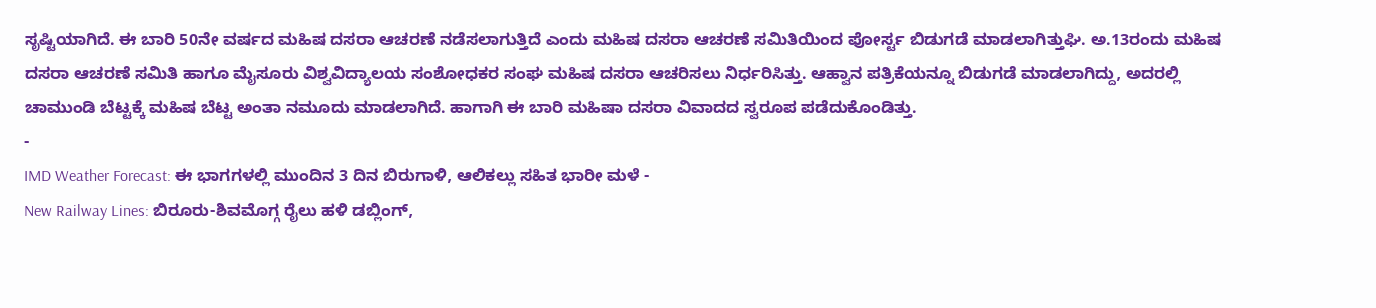ಸೃಷ್ಟಿಯಾಗಿದೆ. ಈ ಬಾರಿ 50ನೇ ವರ್ಷದ ಮಹಿಷ ದಸರಾ ಆಚರಣೆ ನಡೆಸಲಾಗುತ್ತಿದೆ ಎಂದು ಮಹಿಷ ದಸರಾ ಆಚರಣೆ ಸಮಿತಿಯಿಂದ ಪೋರ್ಸ್ಟ ಬಿಡುಗಡೆ ಮಾಡಲಾಗಿತ್ತುಘಿ. ಅ.13ರಂದು ಮಹಿಷ ದಸರಾ ಆಚರಣೆ ಸಮಿತಿ ಹಾಗೂ ಮೈಸೂರು ವಿಶ್ವವಿದ್ಯಾಲಯ ಸಂಶೋಧಕರ ಸಂಘ ಮಹಿಷ ದಸರಾ ಆಚರಿಸಲು ನಿರ್ಧರಿಸಿತ್ತು. ಆಹ್ವಾನ ಪತ್ರಿಕೆಯನ್ನೂ ಬಿಡುಗಡೆ ಮಾಡಲಾಗಿದ್ದು, ಅದರಲ್ಲಿ ಚಾಮುಂಡಿ ಬೆಟ್ಟಕ್ಕೆ ಮಹಿಷ ಬೆಟ್ಟ ಅಂತಾ ನಮೂದು ಮಾಡಲಾಗಿದೆ. ಹಾಗಾಗಿ ಈ ಬಾರಿ ಮಹಿಷಾ ದಸರಾ ವಿವಾದದ ಸ್ವರೂಪ ಪಡೆದುಕೊಂಡಿತ್ತು.
-
IMD Weather Forecast: ಈ ಭಾಗಗಳಲ್ಲಿ ಮುಂದಿನ 3 ದಿನ ಬಿರುಗಾಳಿ, ಆಲಿಕಲ್ಲು ಸಹಿತ ಭಾರೀ ಮಳೆ -
New Railway Lines: ಬಿರೂರು-ಶಿವಮೊಗ್ಗ ರೈಲು ಹಳಿ ಡಬ್ಲಿಂಗ್,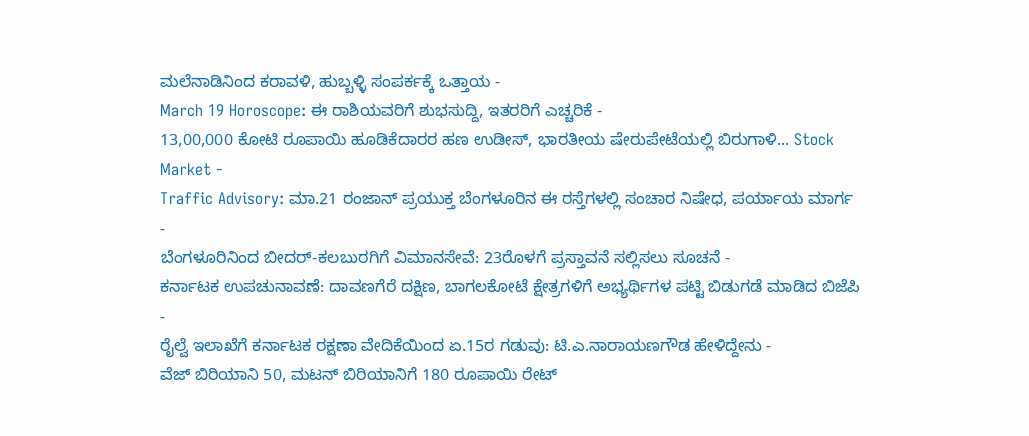ಮಲೆನಾಡಿನಿಂದ ಕರಾವಳಿ, ಹುಬ್ಬಳ್ಳಿ ಸಂಪರ್ಕಕ್ಕೆ ಒತ್ತಾಯ -
March 19 Horoscope: ಈ ರಾಶಿಯವರಿಗೆ ಶುಭಸುದ್ದಿ, ಇತರರಿಗೆ ಎಚ್ಚರಿಕೆ -
13,00,000 ಕೋಟಿ ರೂಪಾಯಿ ಹೂಡಿಕೆದಾರರ ಹಣ ಉಡೀಸ್, ಭಾರತೀಯ ಷೇರುಪೇಟೆಯಲ್ಲಿ ಬಿರುಗಾಳಿ... Stock Market -
Traffic Advisory: ಮಾ.21 ರಂಜಾನ್ ಪ್ರಯುಕ್ತ ಬೆಂಗಳೂರಿನ ಈ ರಸ್ತೆಗಳಲ್ಲಿ ಸಂಚಾರ ನಿಷೇಧ, ಪರ್ಯಾಯ ಮಾರ್ಗ -
ಬೆಂಗಳೂರಿನಿಂದ ಬೀದರ್-ಕಲಬುರಗಿಗೆ ವಿಮಾನಸೇವೆ: 23ರೊಳಗೆ ಪ್ರಸ್ತಾವನೆ ಸಲ್ಲಿಸಲು ಸೂಚನೆ -
ಕರ್ನಾಟಕ ಉಪಚುನಾವಣೆ: ದಾವಣಗೆರೆ ದಕ್ಷಿಣ, ಬಾಗಲಕೋಟೆ ಕ್ಷೇತ್ರಗಳಿಗೆ ಅಭ್ಯರ್ಥಿಗಳ ಪಟ್ಟಿ ಬಿಡುಗಡೆ ಮಾಡಿದ ಬಿಜೆಪಿ -
ರೈಲ್ವೆ ಇಲಾಖೆಗೆ ಕರ್ನಾಟಕ ರಕ್ಷಣಾ ವೇದಿಕೆಯಿಂದ ಏ.15ರ ಗಡುವು: ಟಿ.ಎ.ನಾರಾಯಣಗೌಡ ಹೇಳಿದ್ದೇನು -
ವೆಜ್ ಬಿರಿಯಾನಿ 50, ಮಟನ್ ಬಿರಿಯಾನಿಗೆ 180 ರೂಪಾಯಿ ರೇಟ್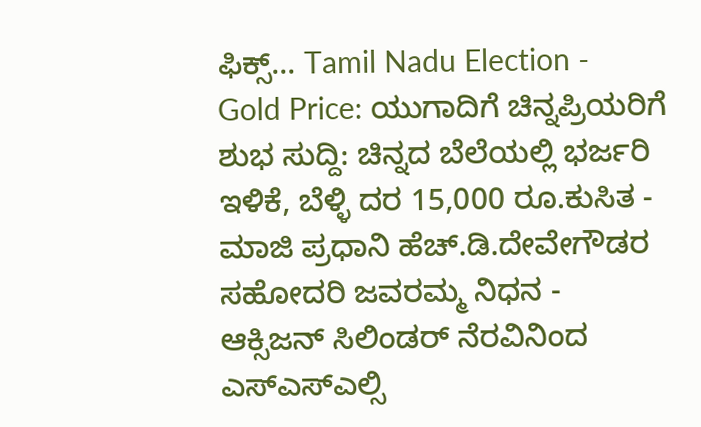ಫಿಕ್ಸ್... Tamil Nadu Election -
Gold Price: ಯುಗಾದಿಗೆ ಚಿನ್ನಪ್ರಿಯರಿಗೆ ಶುಭ ಸುದ್ದಿ: ಚಿನ್ನದ ಬೆಲೆಯಲ್ಲಿ ಭರ್ಜರಿ ಇಳಿಕೆ, ಬೆಳ್ಳಿ ದರ 15,000 ರೂ.ಕುಸಿತ -
ಮಾಜಿ ಪ್ರಧಾನಿ ಹೆಚ್.ಡಿ.ದೇವೇಗೌಡರ ಸಹೋದರಿ ಜವರಮ್ಮ ನಿಧನ -
ಆಕ್ಸಿಜನ್ ಸಿಲಿಂಡರ್ ನೆರವಿನಿಂದ ಎಸ್ಎಸ್ಎಲ್ಸಿ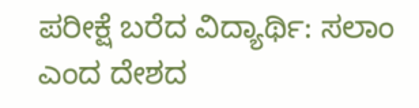ಪರೀಕ್ಷೆ ಬರೆದ ವಿದ್ಯಾರ್ಥಿ: ಸಲಾಂ ಎಂದ ದೇಶದ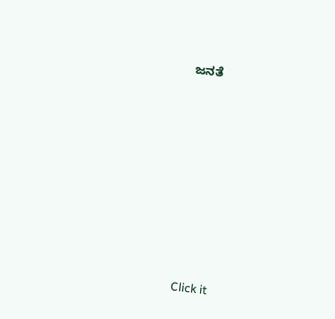ಜನತೆ












Click it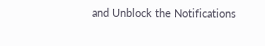and Unblock the Notifications